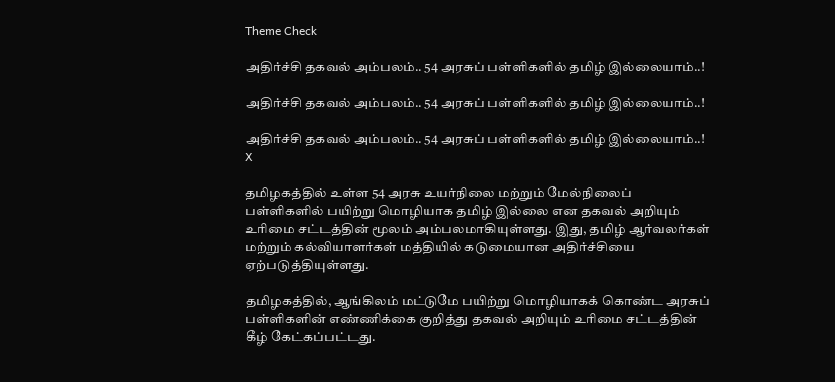Theme Check

அதிர்ச்சி தகவல் அம்பலம்.. 54 அரசுப் பள்ளிகளில் தமிழ் இல்லையாம்..!

அதிர்ச்சி தகவல் அம்பலம்.. 54 அரசுப் பள்ளிகளில் தமிழ் இல்லையாம்..!

அதிர்ச்சி தகவல் அம்பலம்.. 54 அரசுப் பள்ளிகளில் தமிழ் இல்லையாம்..!
X

தமிழகத்தில் உள்ள 54 அரசு உயர்நிலை மற்றும் மேல்நிலைப் பள்ளிகளில் பயிற்று மொழியாக தமிழ் இல்லை என தகவல் அறியும் உரிமை சட்டத்தின் மூலம் அம்பலமாகியுள்ளது. இது, தமிழ் ஆர்வலர்கள் மற்றும் கல்வியாளர்கள் மத்தியில் கடுமையான அதிர்ச்சியை ஏற்படுத்தியுள்ளது.

தமிழகத்தில், ஆங்கிலம் மட்டுமே பயிற்று மொழியாகக் கொண்ட அரசுப் பள்ளிகளின் எண்ணிக்கை குறித்து தகவல் அறியும் உரிமை சட்டத்தின் கீழ் கேட்கப்பட்டது.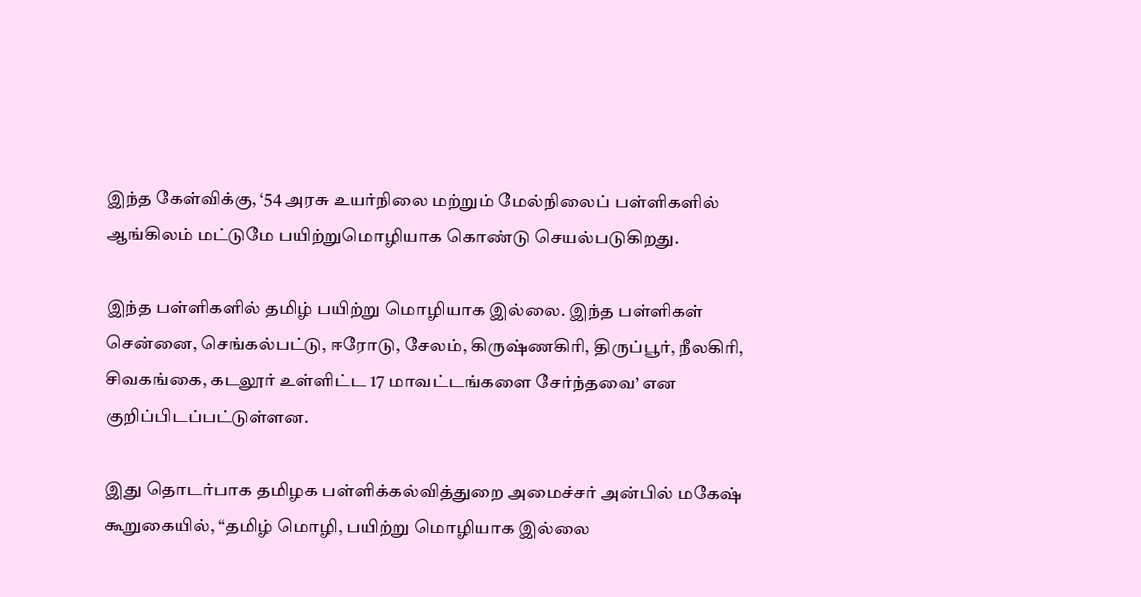இந்த கேள்விக்கு, ‘54 அரசு உயர்நிலை மற்றும் மேல்நிலைப் பள்ளிகளில் ஆங்கிலம் மட்டுமே பயிற்றுமொழியாக கொண்டு செயல்படுகிறது.

இந்த பள்ளிகளில் தமிழ் பயிற்று மொழியாக இல்லை. இந்த பள்ளிகள் சென்னை, செங்கல்பட்டு, ஈரோடு, சேலம், கிருஷ்ணகிரி, திருப்பூர், நீலகிரி, சிவகங்கை, கடலூர் உள்ளிட்ட 17 மாவட்டங்களை சேர்ந்தவை’ என குறிப்பிடப்பட்டுள்ளன.

இது தொடர்பாக தமிழக பள்ளிக்கல்வித்துறை அமைச்சர் அன்பில் மகேஷ் கூறுகையில், “தமிழ் மொழி, பயிற்று மொழியாக இல்லை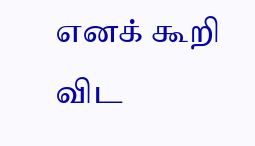எனக் கூறி விட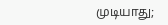முடியாது;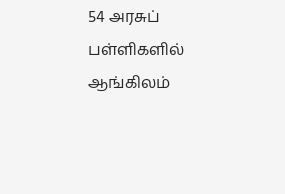54 அரசுப் பள்ளிகளில் ஆங்கிலம்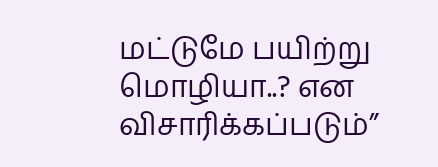மட்டுமே பயிற்று மொழியா..? என விசாரிக்கப்படும்”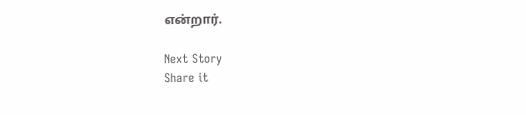என்றார்.

Next Story
Share it